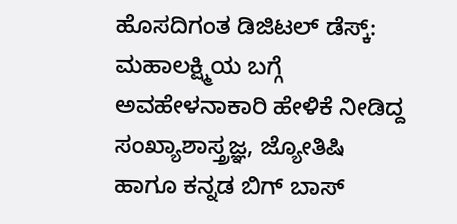ಹೊಸದಿಗಂತ ಡಿಜಿಟಲ್ ಡೆಸ್ಕ್:
ಮಹಾಲಕ್ಷ್ಮಿಯ ಬಗ್ಗೆ ಅವಹೇಳನಾಕಾರಿ ಹೇಳಿಕೆ ನೀಡಿದ್ದ ಸಂಖ್ಯಾಶಾಸ್ತ್ರಜ್ಞ, ಜ್ಯೋತಿಷಿ ಹಾಗೂ ಕನ್ನಡ ಬಿಗ್ ಬಾಸ್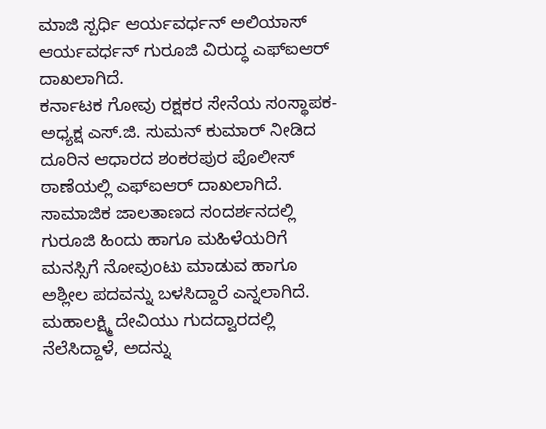ಮಾಜಿ ಸ್ಪರ್ಧಿ ಆರ್ಯವರ್ಧನ್ ಅಲಿಯಾಸ್ ಆರ್ಯವರ್ಧನ್ ಗುರೂಜಿ ವಿರುದ್ಧ ಎಫ್ಐಆರ್ ದಾಖಲಾಗಿದೆ.
ಕರ್ನಾಟಕ ಗೋವು ರಕ್ಷಕರ ಸೇನೆಯ ಸಂಸ್ಥಾಪಕ-ಅಧ್ಯಕ್ಷ ಎಸ್.ಜಿ. ಸುಮನ್ ಕುಮಾರ್ ನೀಡಿದ ದೂರಿನ ಆಧಾರದ ಶಂಕರಪುರ ಪೊಲೀಸ್ ಠಾಣೆಯಲ್ಲಿ ಎಫ್ಐಆರ್ ದಾಖಲಾಗಿದೆ. ಸಾಮಾಜಿಕ ಜಾಲತಾಣದ ಸಂದರ್ಶನದಲ್ಲಿ ಗುರೂಜಿ ಹಿಂದು ಹಾಗೂ ಮಹಿಳೆಯರಿಗೆ ಮನಸ್ಸಿಗೆ ನೋವುಂಟು ಮಾಡುವ ಹಾಗೂ ಅಶ್ಲೀಲ ಪದವನ್ನು ಬಳಸಿದ್ದಾರೆ ಎನ್ನಲಾಗಿದೆ.
ಮಹಾಲಕ್ಷ್ಮಿ ದೇವಿಯು ಗುದದ್ವಾರದಲ್ಲಿ ನೆಲೆಸಿದ್ದಾಳೆ, ಅದನ್ನು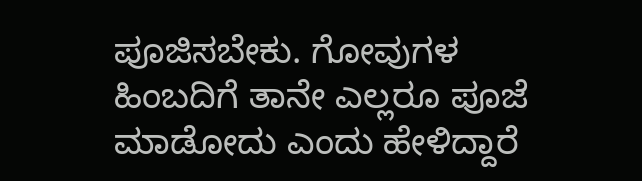ಪೂಜಿಸಬೇಕು. ಗೋವುಗಳ ಹಿಂಬದಿಗೆ ತಾನೇ ಎಲ್ಲರೂ ಪೂಜೆ ಮಾಡೋದು ಎಂದು ಹೇಳಿದ್ದಾರೆ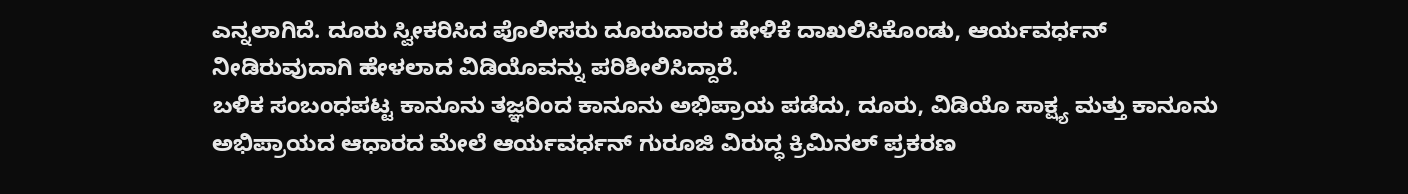ಎನ್ನಲಾಗಿದೆ. ದೂರು ಸ್ವೀಕರಿಸಿದ ಪೊಲೀಸರು ದೂರುದಾರರ ಹೇಳಿಕೆ ದಾಖಲಿಸಿಕೊಂಡು, ಆರ್ಯವರ್ಧನ್ ನೀಡಿರುವುದಾಗಿ ಹೇಳಲಾದ ವಿಡಿಯೊವನ್ನು ಪರಿಶೀಲಿಸಿದ್ದಾರೆ.
ಬಳಿಕ ಸಂಬಂಧಪಟ್ಟ ಕಾನೂನು ತಜ್ಞರಿಂದ ಕಾನೂನು ಅಭಿಪ್ರಾಯ ಪಡೆದು, ದೂರು, ವಿಡಿಯೊ ಸಾಕ್ಷ್ಯ ಮತ್ತು ಕಾನೂನು ಅಭಿಪ್ರಾಯದ ಆಧಾರದ ಮೇಲೆ ಆರ್ಯವರ್ಧನ್ ಗುರೂಜಿ ವಿರುದ್ಧ ಕ್ರಿಮಿನಲ್ ಪ್ರಕರಣ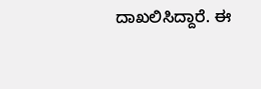ದಾಖಲಿಸಿದ್ದಾರೆ. ಈ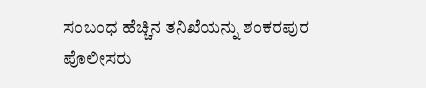ಸಂಬಂಧ ಹೆಚ್ಚಿನ ತನಿಖೆಯನ್ನು ಶಂಕರಪುರ ಪೊಲೀಸರು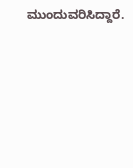ಮುಂದುವರಿಸಿದ್ದಾರೆ.